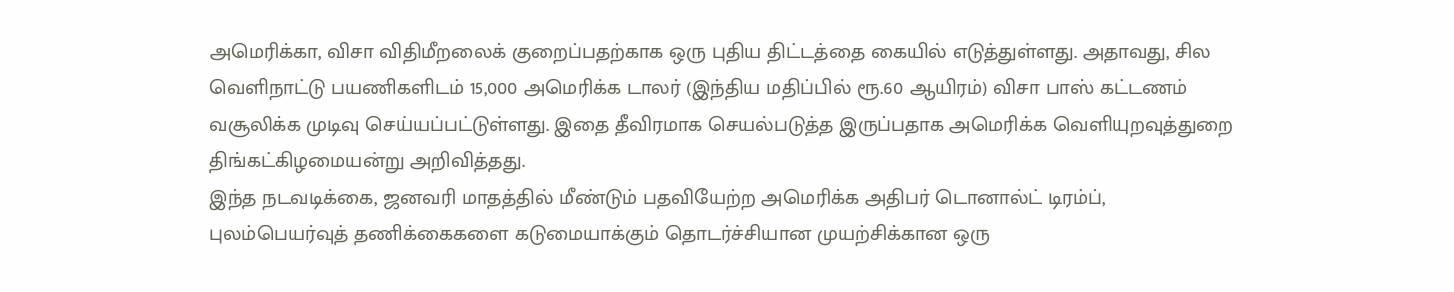அமெரிக்கா, விசா விதிமீறலைக் குறைப்பதற்காக ஒரு புதிய திட்டத்தை கையில் எடுத்துள்ளது. அதாவது, சில வெளிநாட்டு பயணிகளிடம் 15,000 அமெரிக்க டாலர் (இந்திய மதிப்பில் ரூ.60 ஆயிரம்) விசா பாஸ் கட்டணம் வசூலிக்க முடிவு செய்யப்பட்டுள்ளது. இதை தீவிரமாக செயல்படுத்த இருப்பதாக அமெரிக்க வெளியுறவுத்துறை திங்கட்கிழமையன்று அறிவித்தது.
இந்த நடவடிக்கை, ஜனவரி மாதத்தில் மீண்டும் பதவியேற்ற அமெரிக்க அதிபர் டொனால்ட் டிரம்ப், புலம்பெயர்வுத் தணிக்கைகளை கடுமையாக்கும் தொடர்ச்சியான முயற்சிக்கான ஒரு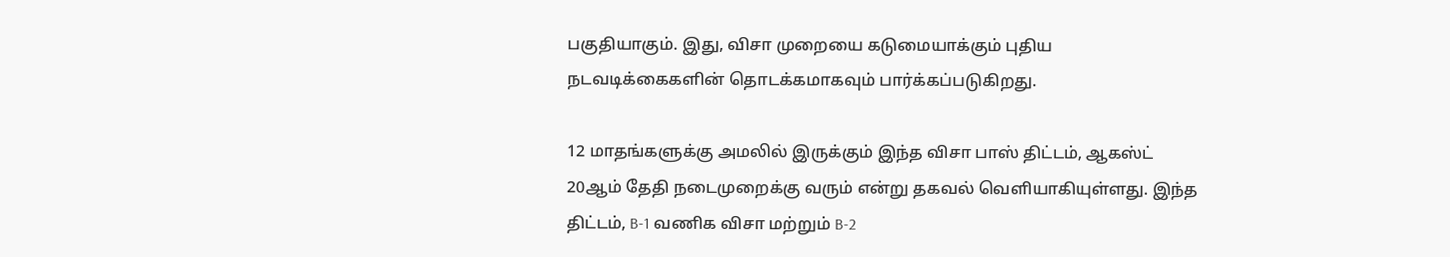பகுதியாகும். இது, விசா முறையை கடுமையாக்கும் புதிய நடவடிக்கைகளின் தொடக்கமாகவும் பார்க்கப்படுகிறது.

12 மாதங்களுக்கு அமலில் இருக்கும் இந்த விசா பாஸ் திட்டம், ஆகஸ்ட் 20ஆம் தேதி நடைமுறைக்கு வரும் என்று தகவல் வெளியாகியுள்ளது. இந்த திட்டம், B-1 வணிக விசா மற்றும் B-2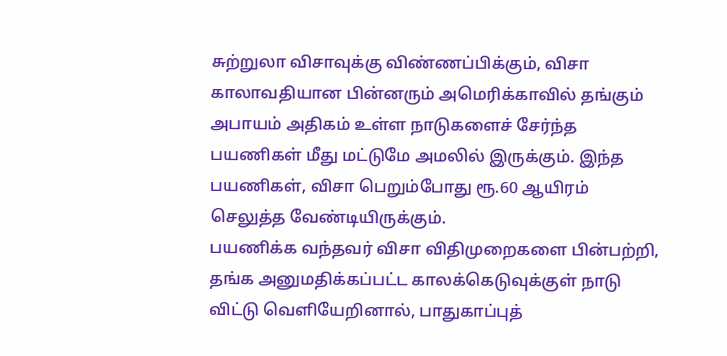சுற்றுலா விசாவுக்கு விண்ணப்பிக்கும், விசா காலாவதியான பின்னரும் அமெரிக்காவில் தங்கும் அபாயம் அதிகம் உள்ள நாடுகளைச் சேர்ந்த பயணிகள் மீது மட்டுமே அமலில் இருக்கும். இந்த பயணிகள், விசா பெறும்போது ரூ.60 ஆயிரம் செலுத்த வேண்டியிருக்கும்.
பயணிக்க வந்தவர் விசா விதிமுறைகளை பின்பற்றி, தங்க அனுமதிக்கப்பட்ட காலக்கெடுவுக்குள் நாடு விட்டு வெளியேறினால், பாதுகாப்புத்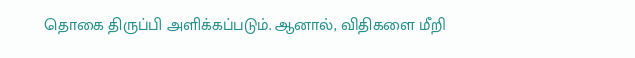தொகை திருப்பி அளிக்கப்படும். ஆனால், விதிகளை மீறி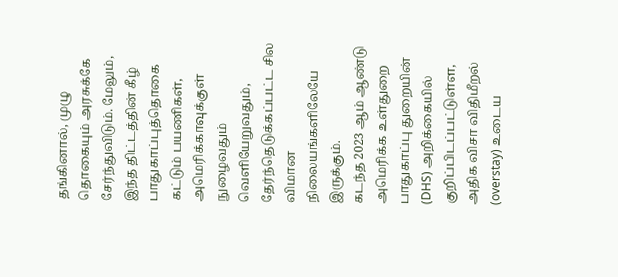தங்கினால், முழு தொகையும் அரசுக்கே சேர்ந்துவிடும். மேலும், இந்த திட்டத்தின் கீழ் பாதுகாப்புத்தொகை கட்டும் பயணிகள், அமெரிக்காவுக்குள் நுழைவதும் வெளியேறுவதும், தேர்ந்தெடுக்கப்பட்ட சில விமான நிலையங்களிலேயே இருக்கும்.
கடந்த 2023 ஆம் ஆண்டு அமெரிக்க உள்துறை பாதுகாப்பு துறையின் (DHS) அறிக்கையில் குறிப்பிடப்பட்டுள்ள, அதிக விசா விதிமீறல் (overstay) உடைய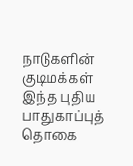நாடுகளின் குடிமக்கள் இந்த புதிய பாதுகாப்புத் தொகை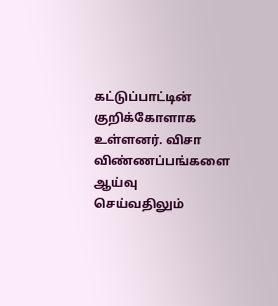கட்டுப்பாட்டின் குறிக்கோளாக உள்ளனர். விசா விண்ணப்பங்களை ஆய்வு செய்வதிலும்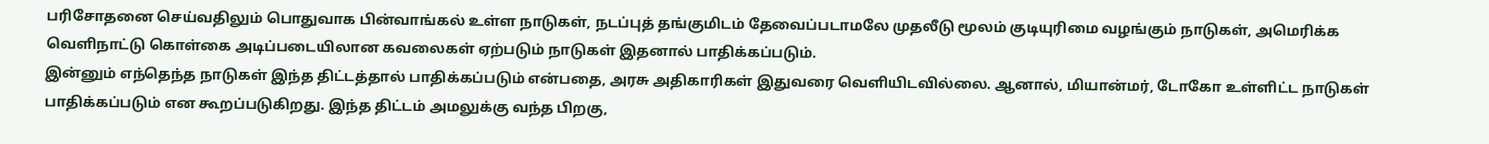பரிசோதனை செய்வதிலும் பொதுவாக பின்வாங்கல் உள்ள நாடுகள், நடப்புத் தங்குமிடம் தேவைப்படாமலே முதலீடு மூலம் குடியுரிமை வழங்கும் நாடுகள், அமெரிக்க வெளிநாட்டு கொள்கை அடிப்படையிலான கவலைகள் ஏற்படும் நாடுகள் இதனால் பாதிக்கப்படும்.
இன்னும் எந்தெந்த நாடுகள் இந்த திட்டத்தால் பாதிக்கப்படும் என்பதை, அரசு அதிகாரிகள் இதுவரை வெளியிடவில்லை. ஆனால், மியான்மர், டோகோ உள்ளிட்ட நாடுகள் பாதிக்கப்படும் என கூறப்படுகிறது. இந்த திட்டம் அமலுக்கு வந்த பிறகு,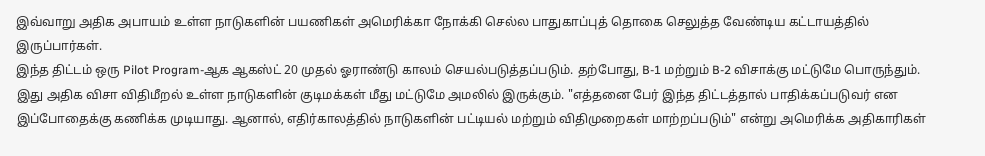இவ்வாறு அதிக அபாயம் உள்ள நாடுகளின் பயணிகள் அமெரிக்கா நோக்கி செல்ல பாதுகாப்புத் தொகை செலுத்த வேண்டிய கட்டாயத்தில் இருப்பார்கள்.
இந்த திட்டம் ஒரு Pilot Program-ஆக ஆகஸ்ட் 20 முதல் ஓராண்டு காலம் செயல்படுத்தப்படும். தற்போது, B-1 மற்றும் B-2 விசாக்கு மட்டுமே பொருந்தும். இது அதிக விசா விதிமீறல் உள்ள நாடுகளின் குடிமக்கள் மீது மட்டுமே அமலில் இருக்கும். "எத்தனை பேர் இந்த திட்டத்தால் பாதிக்கப்படுவர் என இப்போதைக்கு கணிக்க முடியாது. ஆனால், எதிர்காலத்தில் நாடுகளின் பட்டியல் மற்றும் விதிமுறைகள் மாற்றப்படும்" என்று அமெரிக்க அதிகாரிகள்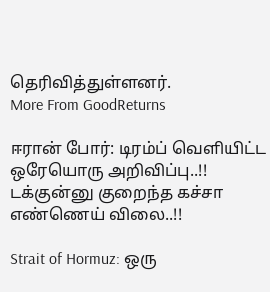தெரிவித்துள்ளனர்.
More From GoodReturns

ஈரான் போர்: டிரம்ப் வெளியிட்ட ஒரேயொரு அறிவிப்பு..!! டக்குன்னு குறைந்த கச்சா எண்ணெய் விலை..!!

Strait of Hormuz: ஒரு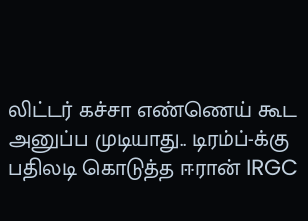லிட்டர் கச்சா எண்ணெய் கூட அனுப்ப முடியாது.. டிரம்ப்-க்கு பதிலடி கொடுத்த ஈரான் IRGC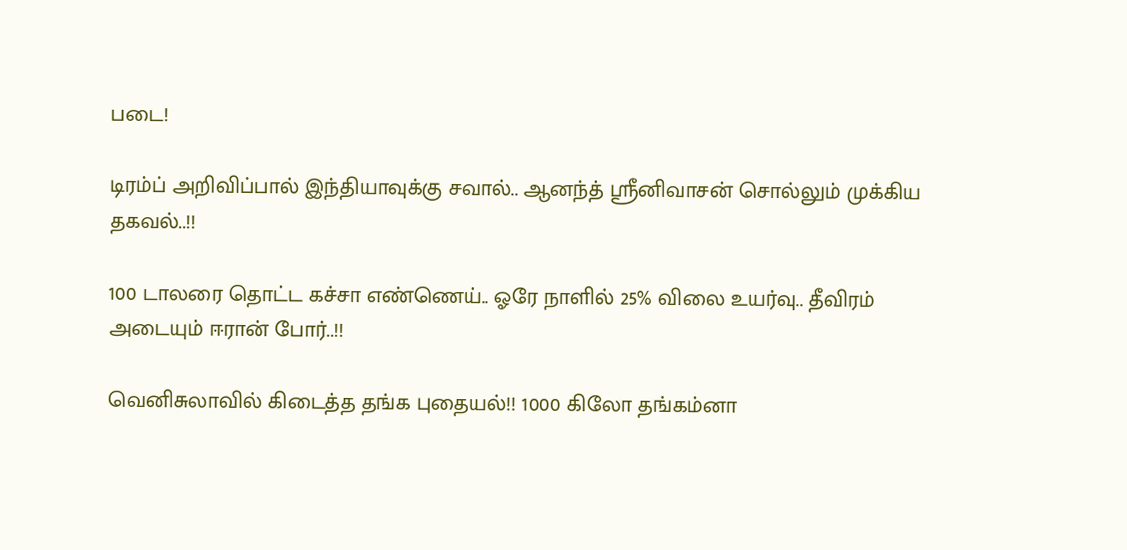படை!

டிரம்ப் அறிவிப்பால் இந்தியாவுக்கு சவால்.. ஆனந்த் ஸ்ரீனிவாசன் சொல்லும் முக்கிய தகவல்..!!

100 டாலரை தொட்ட கச்சா எண்ணெய்.. ஓரே நாளில் 25% விலை உயர்வு.. தீவிரம் அடையும் ஈரான் போர்..!!

வெனிசுலாவில் கிடைத்த தங்க புதையல்!! 1000 கிலோ தங்கம்னா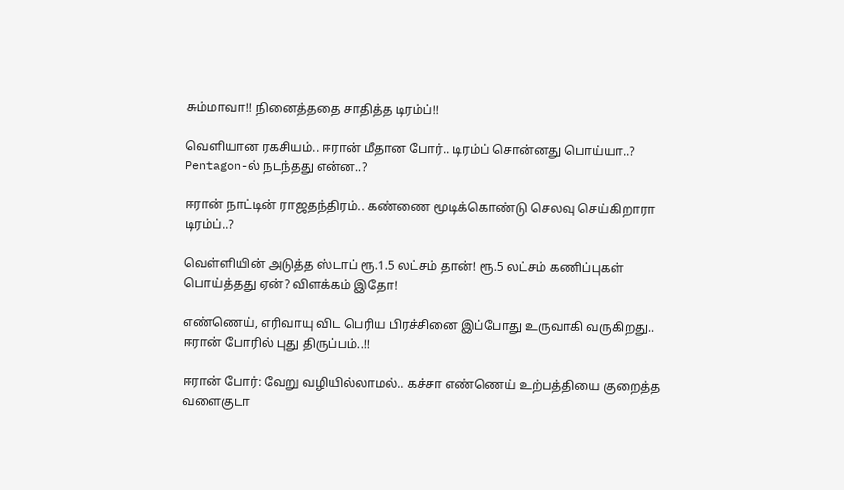சும்மாவா!! நினைத்ததை சாதித்த டிரம்ப்!!

வெளியான ரகசியம்.. ஈரான் மீதான போர்.. டிரம்ப் சொன்னது பொய்யா..? Pentagon-ல் நடந்தது என்ன..?

ஈரான் நாட்டின் ராஜதந்திரம்.. கண்ணை மூடிக்கொண்டு செலவு செய்கிறாரா டிரம்ப்..?

வெள்ளியின் அடுத்த ஸ்டாப் ரூ.1.5 லட்சம் தான்! ரூ.5 லட்சம் கணிப்புகள் பொய்த்தது ஏன்? விளக்கம் இதோ!

எண்ணெய், எரிவாயு விட பெரிய பிரச்சினை இப்போது உருவாகி வருகிறது.. ஈரான் போரில் புது திருப்பம்..!!

ஈரான் போர்: வேறு வழியில்லாமல்.. கச்சா எண்ணெய் உற்பத்தியை குறைத்த வளைகுடா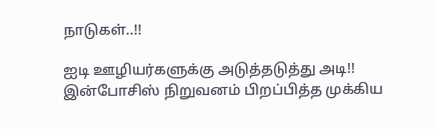நாடுகள்..!!

ஐடி ஊழியர்களுக்கு அடுத்தடுத்து அடி!! இன்போசிஸ் நிறுவனம் பிறப்பித்த முக்கிய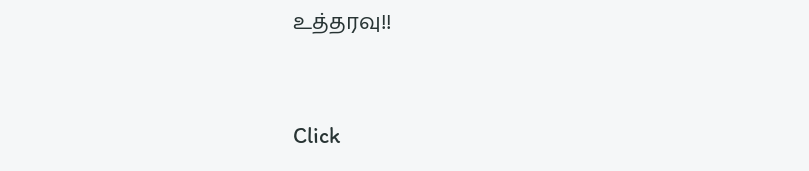உத்தரவு!!



Click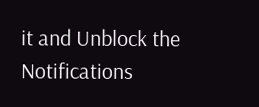it and Unblock the Notifications